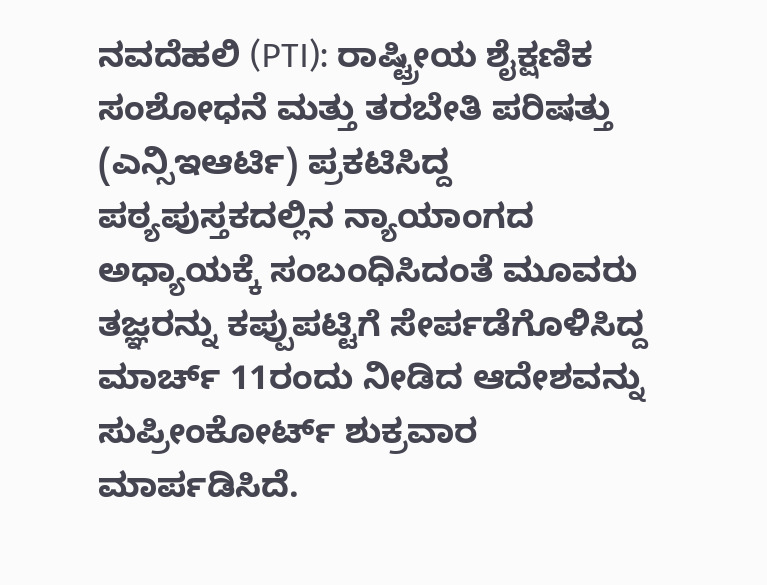ನವದೆಹಲಿ (PTI): ರಾಷ್ಟ್ರೀಯ ಶೈಕ್ಷಣಿಕ ಸಂಶೋಧನೆ ಮತ್ತು ತರಬೇತಿ ಪರಿಷತ್ತು (ಎನ್ಸಿಇಆರ್ಟಿ) ಪ್ರಕಟಿಸಿದ್ದ ಪಠ್ಯಪುಸ್ತಕದಲ್ಲಿನ ನ್ಯಾಯಾಂಗದ ಅಧ್ಯಾಯಕ್ಕೆ ಸಂಬಂಧಿಸಿದಂತೆ ಮೂವರು ತಜ್ಞರನ್ನು ಕಪ್ಪುಪಟ್ಟಿಗೆ ಸೇರ್ಪಡೆಗೊಳಿಸಿದ್ದ ಮಾರ್ಚ್ 11ರಂದು ನೀಡಿದ ಆದೇಶವನ್ನು ಸುಪ್ರೀಂಕೋರ್ಟ್ ಶುಕ್ರವಾರ ಮಾರ್ಪಡಿಸಿದೆ.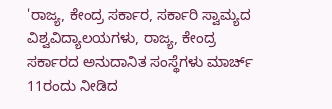'ರಾಜ್ಯ, ಕೇಂದ್ರ ಸರ್ಕಾರ, ಸರ್ಕಾರಿ ಸ್ವಾಮ್ಯದ ವಿಶ್ವವಿದ್ಯಾಲಯಗಳು, ರಾಜ್ಯ, ಕೇಂದ್ರ ಸರ್ಕಾರದ ಅನುದಾನಿತ ಸಂಸ್ಥೆಗಳು ಮಾರ್ಚ್ 11ರಂದು ನೀಡಿದ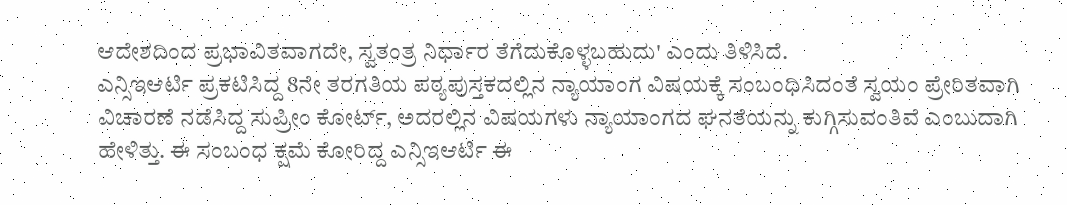ಆದೇಶದಿಂದ ಪ್ರಭಾವಿತವಾಗದೇ, ಸ್ವತಂತ್ರ ನಿರ್ಧಾರ ತೆಗೆದುಕೊಳ್ಳಬಹುದು' ಎಂದು ತಿಳಿಸಿದೆ.
ಎನ್ಸಿಇಆರ್ಟಿ ಪ್ರಕಟಿಸಿದ್ದ 8ನೇ ತರಗತಿಯ ಪಠ್ಯಪುಸ್ತಕದಲ್ಲಿನ ನ್ಯಾಯಾಂಗ ವಿಷಯಕ್ಕೆ ಸಂಬಂಧಿಸಿದಂತೆ ಸ್ವಯಂ ಪ್ರೇರಿತವಾಗಿ ವಿಚಾರಣೆ ನಡೆಸಿದ್ದ ಸುಪ್ರೀಂ ಕೋರ್ಟ್, ಅದರಲ್ಲಿನ ವಿಷಯಗಳು ನ್ಯಾಯಾಂಗದ ಘನತೆಯನ್ನು ಕುಗ್ಗಿಸುವಂತಿವೆ ಎಂಬುದಾಗಿ ಹೇಳಿತ್ತು. ಈ ಸಂಬಂಧ ಕ್ಷಮೆ ಕೋರಿದ್ದ ಎನ್ಸಿಇಆರ್ಟಿ ಈ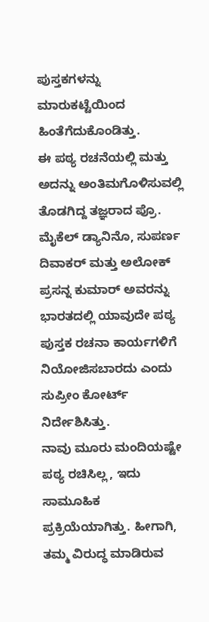ಪುಸ್ತಕಗಳನ್ನು ಮಾರುಕಟ್ಟೆಯಿಂದ ಹಿಂತೆಗೆದುಕೊಂಡಿತ್ತು.
ಈ ಪಠ್ಯ ರಚನೆಯಲ್ಲಿ ಮತ್ತು ಅದನ್ನು ಅಂತಿಮಗೊಳಿಸುವಲ್ಲಿ ತೊಡಗಿದ್ದ ತಜ್ಞರಾದ ಪ್ರೊ. ಮೈಕೆಲ್ ಡ್ಯಾನಿನೊ, ಸುಪರ್ಣ ದಿವಾಕರ್ ಮತ್ತು ಅಲೋಕ್ ಪ್ರಸನ್ನ ಕುಮಾರ್ ಅವರನ್ನು ಭಾರತದಲ್ಲಿ ಯಾವುದೇ ಪಠ್ಯ ಪುಸ್ತಕ ರಚನಾ ಕಾರ್ಯಗಳಿಗೆ ನಿಯೋಜಿಸಬಾರದು ಎಂದು ಸುಪ್ರೀಂ ಕೋರ್ಟ್ ನಿರ್ದೇಶಿಸಿತ್ತು.
ನಾವು ಮೂರು ಮಂದಿಯಷ್ಟೇ ಪಠ್ಯ ರಚಿಸಿಲ್ಲ, ಇದು ಸಾಮೂಹಿಕ ಪ್ರಕ್ರಿಯೆಯಾಗಿತ್ತು. ಹೀಗಾಗಿ, ತಮ್ಮ ವಿರುದ್ಧ ಮಾಡಿರುವ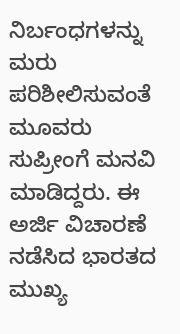ನಿರ್ಬಂಧಗಳನ್ನು ಮರು ಪರಿಶೀಲಿಸುವಂತೆ ಮೂವರು ಸುಪ್ರೀಂಗೆ ಮನವಿ ಮಾಡಿದ್ದರು. ಈ ಅರ್ಜಿ ವಿಚಾರಣೆ ನಡೆಸಿದ ಭಾರತದ ಮುಖ್ಯ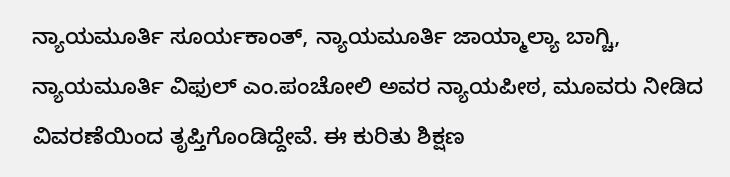ನ್ಯಾಯಮೂರ್ತಿ ಸೂರ್ಯಕಾಂತ್, ನ್ಯಾಯಮೂರ್ತಿ ಜಾಯ್ಮಾಲ್ಯಾ ಬಾಗ್ಚಿ, ನ್ಯಾಯಮೂರ್ತಿ ವಿಫುಲ್ ಎಂ.ಪಂಚೋಲಿ ಅವರ ನ್ಯಾಯಪೀಠ, ಮೂವರು ನೀಡಿದ ವಿವರಣೆಯಿಂದ ತೃಪ್ತಿಗೊಂಡಿದ್ದೇವೆ. ಈ ಕುರಿತು ಶಿಕ್ಷಣ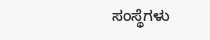ಸಂಸ್ಥೆಗಳು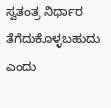ಸ್ವತಂತ್ರ ನಿರ್ಧಾರ ತೆಗೆದುಕೊಳ್ಳಬಹುದು ಎಂದು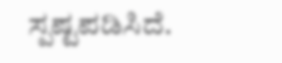ಸ್ಪಷ್ಟಪಡಿಸಿದೆ.